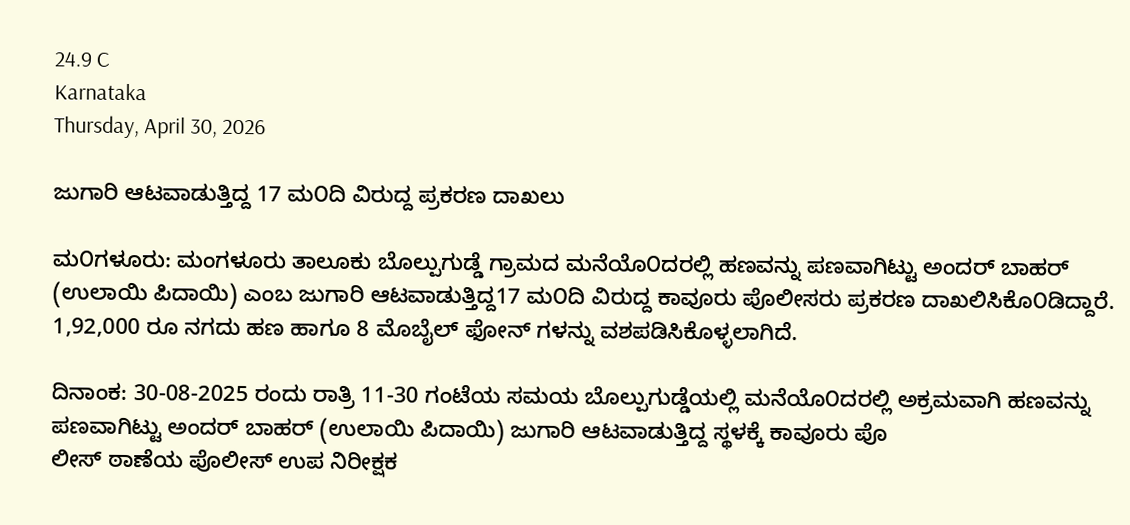24.9 C
Karnataka
Thursday, April 30, 2026

ಜುಗಾರಿ ಆಟವಾಡುತ್ತಿದ್ದ 17 ಮ೦ದಿ ವಿರುದ್ದ ಪ್ರಕರಣ ದಾಖಲು

ಮ೦ಗಳೂರು: ಮಂಗಳೂರು ತಾಲೂಕು ಬೊಲ್ಪುಗುಡ್ಡೆ ಗ್ರಾಮದ ಮನೆಯೊ೦ದರಲ್ಲಿ ಹಣವನ್ನು ಪಣವಾಗಿಟ್ಟು ಅಂದರ್ ಬಾಹರ್ (ಉಲಾಯಿ ಪಿದಾಯಿ) ಎಂಬ ಜುಗಾರಿ ಆಟವಾಡುತ್ತಿದ್ದ17 ಮ೦ದಿ ವಿರುದ್ದ ಕಾವೂರು ಪೊಲೀಸರು ಪ್ರಕರಣ ದಾಖಲಿಸಿಕೊ೦ಡಿದ್ದಾರೆ. 1,92,000 ರೂ ನಗದು ಹಣ ಹಾಗೂ 8 ಮೊಬೈಲ್ ಫೋನ್ ಗಳನ್ನು ವಶಪಡಿಸಿಕೊಳ್ಳಲಾಗಿದೆ.

ದಿನಾಂಕ: 30-08-2025 ರಂದು ರಾತ್ರಿ 11-30 ಗಂಟೆಯ ಸಮಯ ಬೊಲ್ಪುಗುಡ್ಡೆಯಲ್ಲಿ ಮನೆಯೊ೦ದರಲ್ಲಿ ಅಕ್ರಮವಾಗಿ ಹಣವನ್ನು ಪಣವಾಗಿಟ್ಟು ಅಂದರ್ ಬಾಹರ್ (ಉಲಾಯಿ ಪಿದಾಯಿ) ಜುಗಾರಿ ಆಟವಾಡುತ್ತಿದ್ದ ಸ್ಥಳಕ್ಕೆ ಕಾವೂರು ಪೊ
ಲೀಸ್ ಠಾಣೆಯ ಪೊಲೀಸ್ ಉಪ ನಿರೀಕ್ಷಕ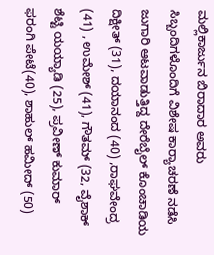ಮಲ್ಲಿಕಾರ್ಜುನ ಬಿರಾದಾರ ಅವರು ಸಿಬ್ಬಂದಿಗಳೊಂದಿಗೆ ವಿಶೇಷ ಕಾರ‍್ಯಾಚರಣೆ ನಡೆಸಿ ಜುಗಾರಿ ಆಟವಾಡುತ್ತಿದ್ದ ದೇರೆಬೈಲ್ ಕೊಂಚಾಡಿಯ ದಿಕ್ಷೀತ್ (31), ದಯಾನಂದ (40) ,ರಾಘವೇಂದ್ರ (41) , ಉಮೇಶ್ (41), ಗೌತಮ್ (32, ವೈಶಾಕ್ ಶೆಟ್ಟಿ ಯಯ್ಯಾಡಿ (25), ಪ್ರವೀಣ್ ಕುಮಾರ್ ಫರಂಗಿ ಪೇಟೆ(40), ಶಾಹುಲ್ ಹಮೀದ್ (50)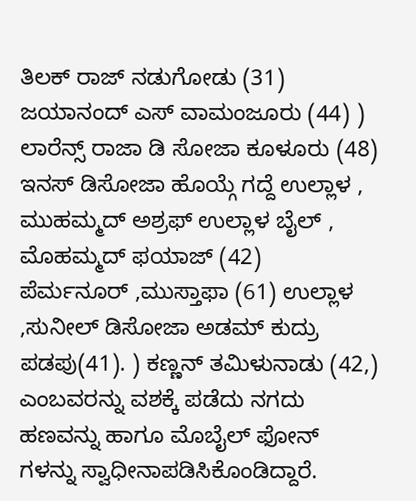ತಿಲಕ್ ರಾಜ್ ನಡುಗೋಡು (31) ಜಯಾನಂದ್ ಎಸ್ ವಾಮಂಜೂರು (44) ) ಲಾರೆನ್ಸ್ ರಾಜಾ ಡಿ ಸೋಜಾ ಕೂಳೂರು (48) ಇನಸ್ ಡಿಸೋಜಾ ಹೊಯ್ಗೆ ಗದ್ದೆ ಉಲ್ಲಾಳ , ಮುಹಮ್ಮದ್ ಅಶ್ರಫ್ ಉಲ್ಲಾಳ ಬೈಲ್ , ಮೊಹಮ್ಮದ್ ಫಯಾಜ್ (42) ಪೆರ್ಮನೂರ್ ‌,ಮುಸ್ತಾಫಾ (61) ಉಲ್ಲಾಳ ,ಸುನೀಲ್ ಡಿಸೋಜಾ ಅಡಮ್ ಕುದ್ರು ಪಡಪು(41). ) ಕಣ್ಣನ್ ತಮಿಳುನಾಡು (42,) ಎಂಬವರನ್ನು ವಶಕ್ಕೆ ಪಡೆದು ನಗದು ಹಣವನ್ನು ಹಾಗೂ ಮೊಬೈಲ್ ಫೋನ್ ಗಳನ್ನು ಸ್ವಾಧೀನಾಪಡಿಸಿಕೊಂಡಿದ್ದಾರೆ.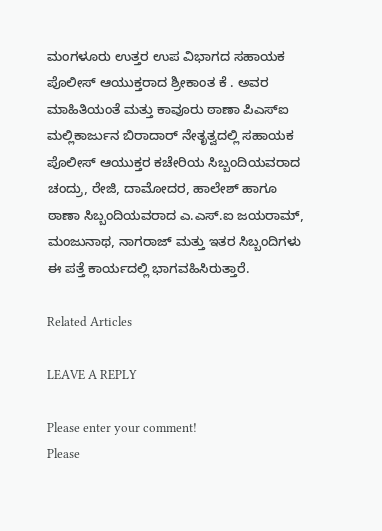ಮಂಗಳೂರು ಉತ್ತರ ಉಪ ವಿಭಾಗದ ಸಹಾಯಕ ಪೊಲೀಸ್ ಆಯುಕ್ತರಾದ ಶ್ರೀಕಾಂತ ಕೆ . ಅವರ ಮಾಹಿತಿಯಂತೆ ಮತ್ತು ಕಾವೂರು ಠಾಣಾ ಪಿಎಸ್‌ಐ ಮಲ್ಲಿಕಾರ್ಜುನ ಬಿರಾದಾರ್ ನೇತೃತ್ವದಲ್ಲಿ ಸಹಾಯಕ ಪೊಲೀಸ್ ಆಯುಕ್ತರ ಕಚೇರಿಯ ಸಿಬ್ಬಂದಿಯವರಾದ ಚಂದ್ರು, ರೇಜಿ, ದಾಮೋದರ, ಹಾಲೇಶ್ ಹಾಗೂ ಠಾಣಾ ಸಿಬ್ಬಂದಿಯವರಾದ ಎ.ಎಸ್.ಐ ಜಯರಾಮ್, ಮಂಜುನಾಥ, ನಾಗರಾಜ್ ಮತ್ತು ಇತರ ಸಿಬ್ಬಂದಿಗಳು ಈ ಪತ್ತೆ ಕಾರ್ಯದಲ್ಲಿ ಭಾಗವಹಿಸಿರುತ್ತಾರೆ.

Related Articles

LEAVE A REPLY

Please enter your comment!
Please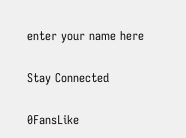enter your name here

Stay Connected

0FansLike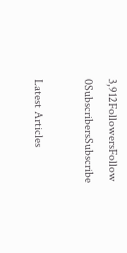3,912FollowersFollow
0SubscribersSubscribe

Latest Articles